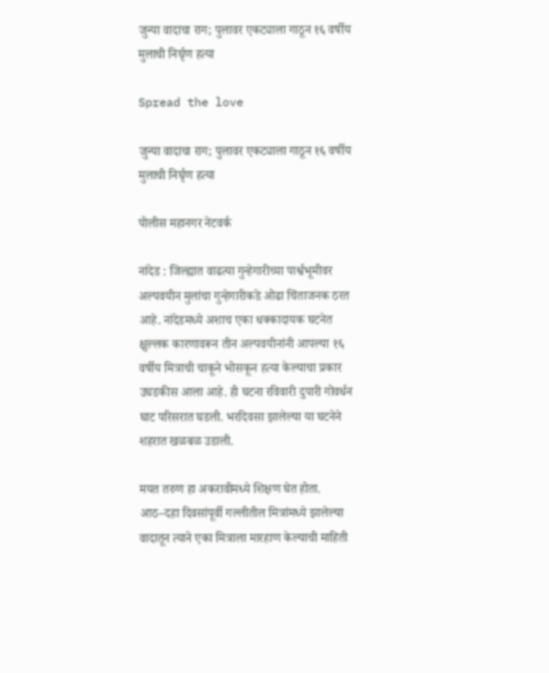जुन्या वादाचा राग; पुलावर एकट्याला गाठून १६ वर्षीय मुलाची निर्घृण हत्या

Spread the love

जुन्या वादाचा राग; पुलावर एकट्याला गाठून १६ वर्षीय मुलाची निर्घृण हत्या

पोलीस महानगर नेटवर्क

नांदेड : जिल्ह्यात वाढत्या गुन्हेगारीच्या पार्श्वभूमीवर अल्पवयीन मुलांचा गुन्हेगारीकडे ओढा चिंताजनक ठरत आहे. नांदेडमध्ये अशाच एका धक्कादायक घटनेत क्षुल्लक कारणावरून तीन अल्पवयीनांनी आपल्या १६ वर्षीय मित्राची चाकूने भोसकून हत्या केल्याचा प्रकार उघडकीस आला आहे. ही घटना रविवारी दुपारी गोवर्धन घाट परिसरात घडली. भरदिवसा झालेल्या या घटनेने शहरात खळबळ उडाली.

मयत तरुण हा अकरावीमध्ये शिक्षण घेत होता. आठ–दहा दिवसांपूर्वी गल्लीतील मित्रांमध्ये झालेल्या वादातून त्याने एका मित्राला मारहाण केल्याची माहिती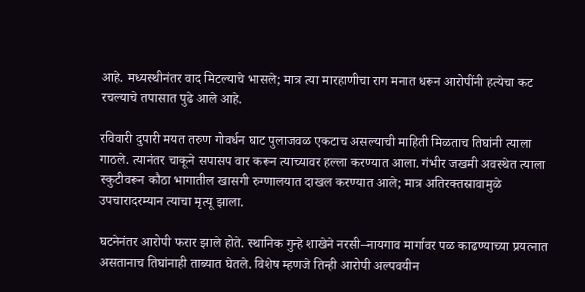आहे. मध्यस्थीनंतर वाद मिटल्याचे भासले; मात्र त्या मारहाणीचा राग मनात धरून आरोपींनी हत्येचा कट रचल्याचे तपासात पुढे आले आहे.

रविवारी दुपारी मयत तरुण गोवर्धन घाट पुलाजवळ एकटाच असल्याची माहिती मिळताच तिघांनी त्याला गाठले. त्यानंतर चाकूने सपासप वार करून त्याच्यावर हल्ला करण्यात आला. गंभीर जखमी अवस्थेत त्याला स्कुटीवरून कौठा भागातील खासगी रुग्णालयात दाखल करण्यात आले; मात्र अतिरक्तस्रावामुळे उपचारादरम्यान त्याचा मृत्यू झाला.

घटनेनंतर आरोपी फरार झाले होते. स्थानिक गुन्हे शाखेने नरसी–नायगाव मार्गावर पळ काढण्याच्या प्रयत्नात असतानाच तिघांनाही ताब्यात घेतले. विशेष म्हणजे तिन्ही आरोपी अल्पवयीन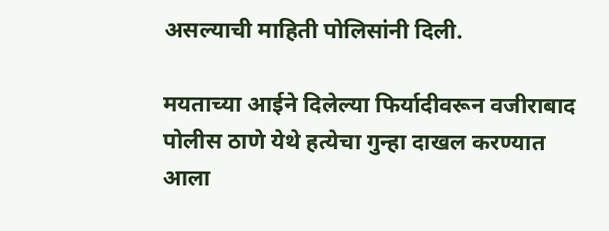असल्याची माहिती पोलिसांनी दिली.

मयताच्या आईने दिलेल्या फिर्यादीवरून वजीराबाद पोलीस ठाणे येथे हत्येचा गुन्हा दाखल करण्यात आला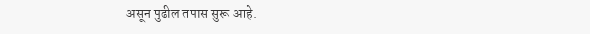असून पुढील तपास सुरू आहे.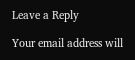Leave a Reply

Your email address will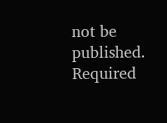not be published. Required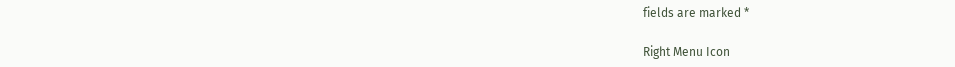fields are marked *

Right Menu Icon